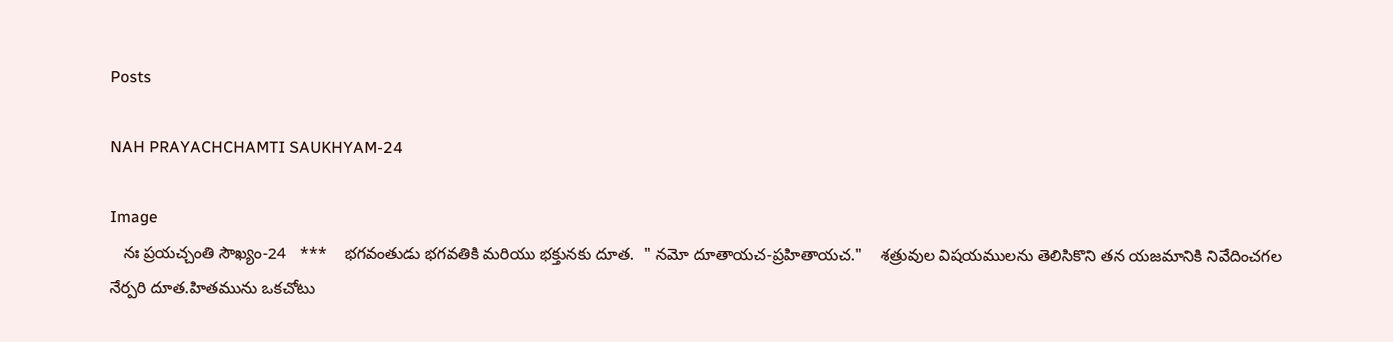Posts

NAH PRAYACHCHAMTI SAUKHYAM-24

Image
   నః ప్రయచ్చంతి సౌఖ్యం-24   ***    భగవంతుడు భగవతికి మరియు భక్తునకు దూత.  " నమో దూతాయచ-ప్రహితాయచ."    శత్రువుల విషయములను తెలిసికొని తన యజమానికి నివేదించగల నేర్పరి దూత.హితమును ఒకచోటు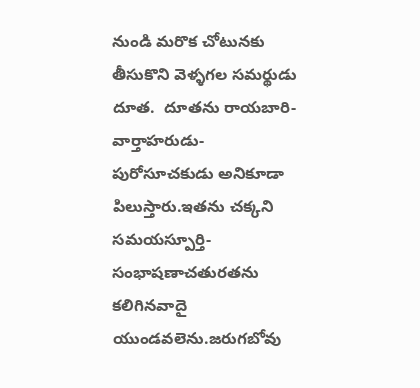నుండి మరొక చోటునకు తీసుకొని వెళ్ళగల సమర్థుడు దూత.  దూతను రాయబారి-వార్తాహరుడు-పురోసూచకుడు అనికూడా పిలుస్తారు.ఇతను చక్కని సమయస్పూర్తి-సంభాషణాచతురతను కలిగినవాదై యుండవలెను.జరుగబోవు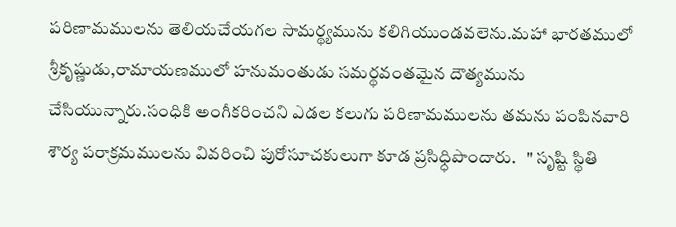పరిణామములను తెలియచేయగల సామర్థ్యమును కలిగియుండవలెను.మహా భారతములో శ్రీకృష్ణుడు,రామాయణములో హనుమంతుడు సమర్థవంతమైన దౌత్యమును చేసియున్నారు.సంధికి అంగీకరించని ఎడల కలుగు పరిణామములను తమను పంపినవారి శౌర్య పరాక్రమములను వివరించి పురోసూచకులుగా కూడ ప్రసిధ్ధిపొందారు.   " సృష్టి స్థితి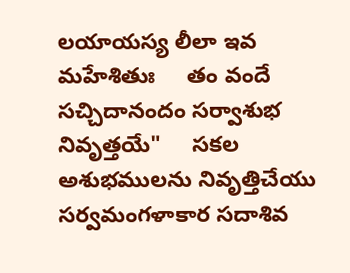లయాయస్య లీలా ఇవ మహేశితుః     తం వందే సచ్చిదానందం సర్వాశుభ నివృత్తయే"     సకల అశుభములను నివృత్తిచేయు సర్వమంగళాకార సదాశివ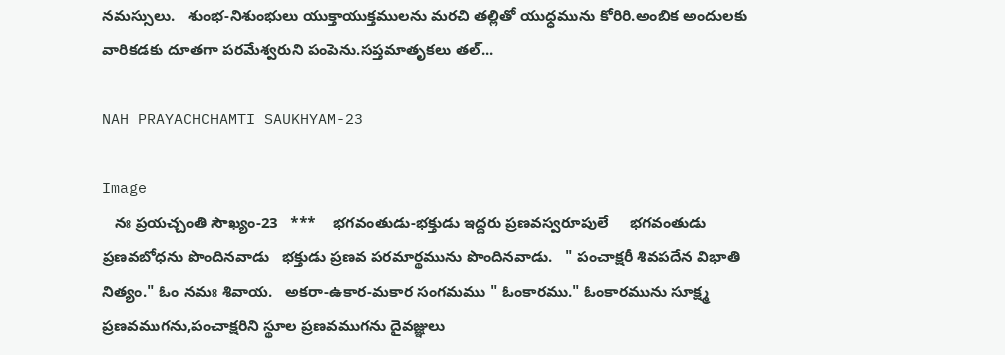నమస్సులు.   శుంభ-నిశుంభులు యుక్తాయుక్తములను మరచి తల్లితో యుధ్ధమును కోరిరి.అంబిక అందులకు వారికడకు దూతగా పరమేశ్వరుని పంపెను.సప్తమాతృకలు తల్...

NAH PRAYACHCHAMTI SAUKHYAM-23

Image
   నః ప్రయచ్చంతి సౌఖ్యం-23   ***    భగవంతుడు-భక్తుడు ఇద్దరు ప్రణవస్వరూపులే     భగవంతుడు ప్రణవబోధను పొందినవాడు   భక్తుడు ప్రణవ పరమార్థమును పొందినవాడు.   " పంచాక్షరీ శివపదేన విభాతి నిత్యం." ఓం నమః శివాయ.   అకరా-ఉకార-మకార సంగమము " ఓంకారము." ఓంకారమును సూక్ష్మ ప్రణవముగను,పంచాక్షరిని స్థూల ప్రణవముగను దైవజ్ఞులు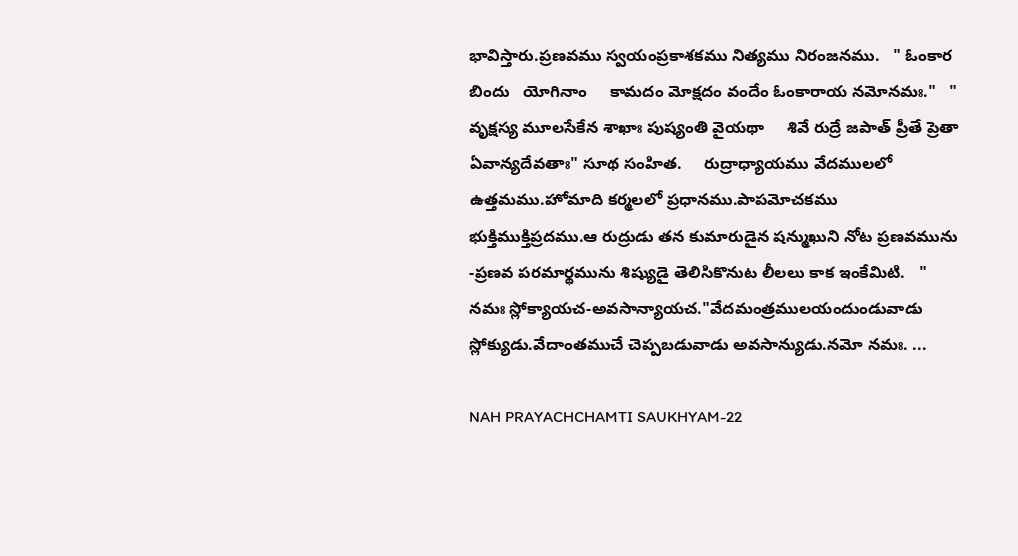భావిస్తారు.ప్రణవము స్వయంప్రకాశకము నిత్యము నిరంజనము.   " ఓంకార బిందు   యోగినాం     కామదం మోక్షదం వందేం ఓంకారాయ నమోనమః."   " వృక్షస్య మూలసేకేన శాఖాః పుష్యంతి వైయథా     శివే రుద్రే జపాత్ ప్రీతే ప్రెతా ఏవాన్యదేవతాః" సూథ సంహిత.     రుద్రాధ్యాయము వేదములలో ఉత్తమము.హోమాది కర్మలలో ప్రధానము.పాపమోచకము భుక్తిముక్తిప్రదము.ఆ రుద్రుడు తన కుమారుడైన షన్ముఖుని నోట ప్రణవమును -ప్రణవ పరమార్థమును శిష్యుడై తెలిసికొనుట లీలలు కాక ఇంకేమిటి.   " నమః స్లోక్యాయచ-అవసాన్యాయచ."వేదమంత్రములయందుండువాడు స్లోక్యుడు.వేదాంతముచే చెప్పబడువాడు అవసాన్యుడు.నమో నమః. ...

NAH PRAYACHCHAMTI SAUKHYAM-22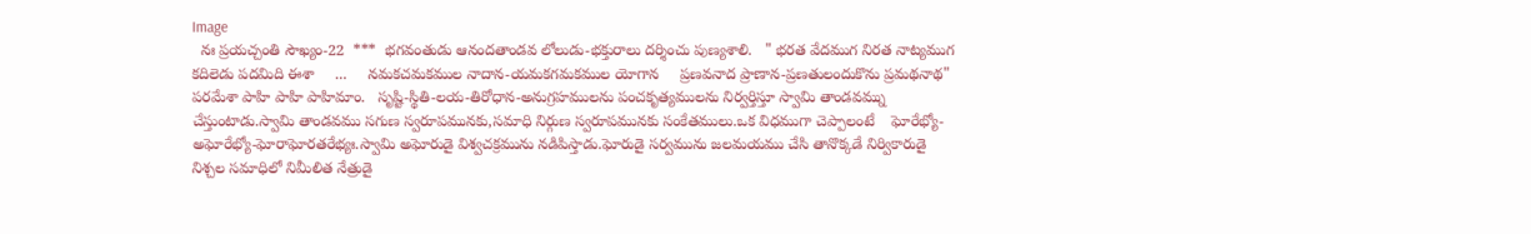Image
  నః ప్రయచ్చంతి సౌఖ్యం-22  ***  భగవంతుడు ఆనందతాండవ లోలుడు-భక్తురాలు దర్శించు పుణ్యశాలి.   " భరత వేదముగ నిరత నాట్యముగ కదిలెడు పదమిది ఈశా     ...     నమకచమకముల నాదాన-యమకగమకముల యోగాన     ప్రణవనాద ప్రాణాన-ప్రణతులందుకొను ప్రమథనాథ"     పరమేశా పాహి పాహి పాహిమాం.   సృష్టి-స్థితి-లయ-తిరోధాన-అనుగ్రహములను పంచకృత్యములను నిర్వర్తిస్తూ స్వామి తాండవమ్ను చేస్తుంటాడు.స్వామి తాండవము సగుణ స్వరూపమునకు,సమాధి నిర్గుణ స్వరూపమునకు సంకేతములు.ఒక విధముగా చెప్పాలంటే    ఘోరేభ్యో-అఘోరేభ్యో-ఘోరాఘోరతరేభ్యః.స్వామి అఘోరుడై విశ్వచక్రమును నడిపిస్తాడు.ఘోరుడై సర్వమును జలమయము చేసి తానొక్కడే నిర్వికారుడై నిశ్చల సమాధిలో నిమీలిత నేత్రుడై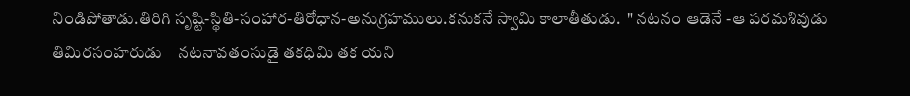నిండిపోతాడు.తిరిగి సృష్టి-స్థితి-సంహార-తిరోధాన-అనుగ్రహములు.కనుకనే స్వామి కాలాతీతుడు.  " నటనం ఆడెనే -ఆ పరమశివుడు తిమిరసంహరుడు    నటనావతంసుడై తకధిమి తక యని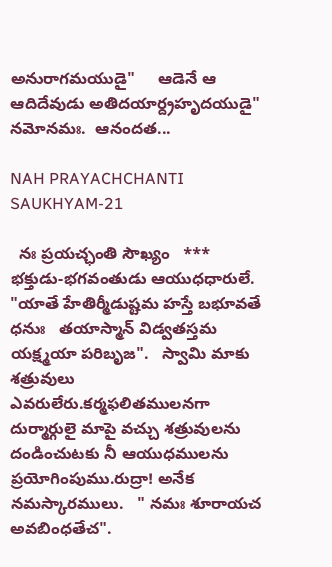అనురాగమయుడై"     ఆడెనే ఆ ఆదిదేవుడు అతిదయార్ద్రహృదయుడై" నమోనమః.  ఆనందత...

NAH PRAYACHCHANTI SAUKHYAM-21

  నః ప్రయచ్ఛంతి సౌఖ్యం   ***   భక్తుడు-భగవంతుడు ఆయుధధారులే.  "యాతే హేతిర్మీడుష్టమ హస్తే బభూవతే ధనుః   తయాస్మాన్ విడ్వతస్తమ యక్ష్మయా పరిబృజ".   స్వామి మాకు శత్రువులు ఎవరులేరు.కర్మఫలితములనగా దుర్మార్గులై మాపై వచ్చు శత్రువులను దండించుటకు నీ ఆయుధములను ప్రయోగింపుము.రుద్రా! అనేక నమస్కారములు.   " నమః శూరాయచ అవబింధతేచ".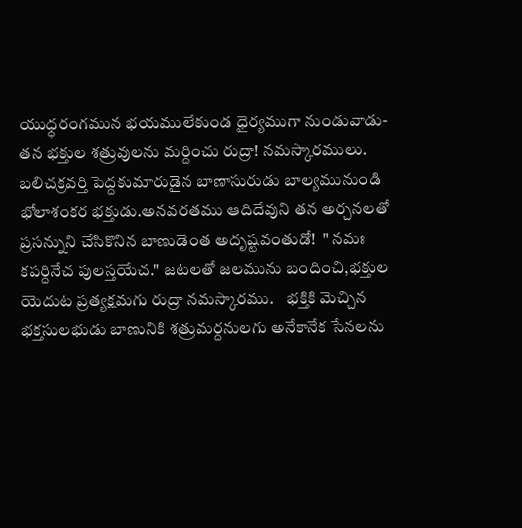యుధ్ధరంగమున భయములేకుండ ధైర్యముగా నుండువాడు-తన భక్తుల శత్రువులను మర్దించు రుద్రా! నమస్కారములు.   బలిచక్రవర్తి పెద్దకుమారుడైన బాణాసురుడు బాల్యమునుండి భోలాశంకర భక్తుడు.అనవరతము ఆదిదేవుని తన అర్చనలతో ప్రసన్నుని చేసికొనిన బాణుడెంత అదృష్టవంతుడో!  " నమః కపర్దినేచ పులస్తయేచ." జటలతో జలమును బందించి,భక్తుల యెదుట ప్రత్యక్షమగు రుద్రా నమస్కారము.    భక్తికి మెచ్చిన భక్తసులభుడు బాణునికి శత్రుమర్దనులగు అనేకానేక సేనలను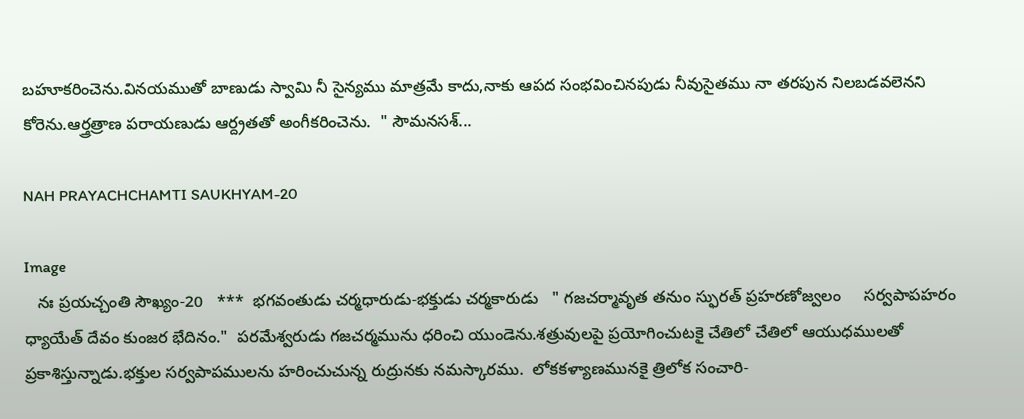బహూకరించెను.వినయముతో బాణుడు స్వామి నీ సైన్యము మాత్రమే కాదు,నాకు ఆపద సంభవించినపుడు నీవుసైతము నా తరపున నిలబడవలెనని కోరెను.ఆర్త్రత్రాణ పరాయణుడు ఆర్ద్రతతో అంగీకరించెను.  " సౌమనసశ్...

NAH PRAYACHCHAMTI SAUKHYAM-20

Image
   నః ప్రయచ్చంతి సౌఖ్యం-20   ***  భగవంతుడు చర్మధారుడు-భక్తుడు చర్మకారుడు   " గజచర్మావృత తనుం స్ఫురత్ ప్రహరణోజ్వలం     సర్వపాపహరం ధ్యాయేత్ దేవం కుంజర భేదినం."  పరమేశ్వరుడు గజచర్మమును ధరించి యుండెను.శత్రువులపై ప్రయోగించుటకై చేతిలో చేతిలో ఆయుధములతో ప్రకాశిస్తున్నాడు.భక్తుల సర్వపాపములను హరించుచున్న రుద్రునకు నమస్కారము.  లోకకళ్యాణమునకై త్రిలోక సంచారి-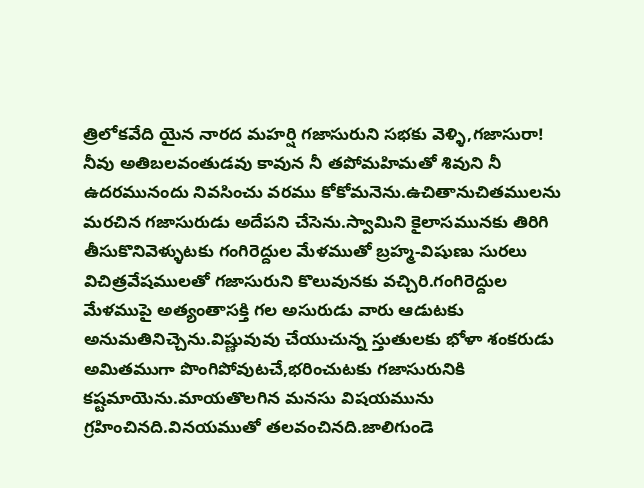త్రిలోకవేది యైన నారద మహర్షి గజాసురుని సభకు వెళ్ళి,గజాసురా! నీవు అతిబలవంతుడవు కావున నీ తపోమహిమతో శివుని నీ ఉదరమునందు నివసించు వరము కోకోమనెను.ఉచితానుచితములను మరచిన గజాసురుడు అదేపని చేసెను.స్వామిని కైలాసమునకు తిరిగి తీసుకొనివెళ్ళుటకు గంగిరెద్దుల మేళముతో బ్రహ్మ-విషుణు సురలు విచిత్రవేషములతో గజాసురుని కొలువునకు వచ్చిరి.గంగిరెద్దుల మేళముపై అత్యంతాసక్తి గల అసురుడు వారు ఆడుటకు అనుమతినిచ్చెను.విష్ణువువు చేయుచున్న స్తుతులకు భోళా శంకరుడు అమితముగా పొంగిపోవుటచే,భరించుటకు గజాసురునికి కష్టమాయెను.మాయతొలగిన మనసు విషయమును గ్రహించినది.వినయముతో తలవంచినది.జాలిగుండె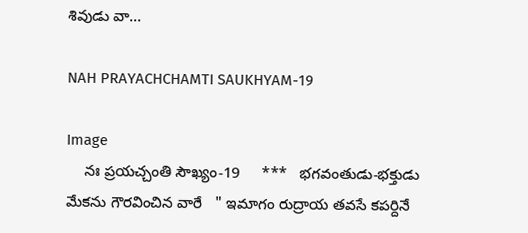శివుడు వా...

NAH PRAYACHCHAMTI SAUKHYAM-19

Image
    నః ప్రయచ్చంతి సౌఖ్యం-19     ***   భగవంతుడు-భక్తుడు మేకను గౌరవించిన వారే   " ఇమాగం రుద్రాయ తవసే కపర్దినే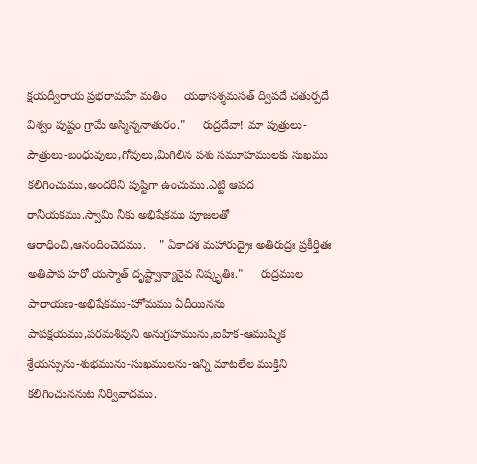క్షయద్వీరాయ ప్రభరామహే మతిం     యథాసశ్శమసత్ ద్విపదే చతుర్పదే విశ్వం పుష్టం గ్రామే అస్మిన్ననాతురం."     రుద్రదేవా! మా పుత్రులు-పౌత్రులు-బంధువులు,గోవులు,మిగిలిన పశు సమూహములకు సుఖము కలిగించుము,అందరిని పుష్టిగా ఉంచుము.ఎట్టి ఆపద రానీయకము.స్వామి నీకు అభిషేకము పూజలతో ఆరాధించి,ఆనందించెదము.    " ఏకాదశ మహారుద్రైః అతిరుద్రః ప్రకీర్తితః      అతిపాప హరో యస్మాత్ దృష్ట్వాన్యానైవ నిష్కృతిః."     రుద్రముల పారాయణ-అభిషేకము-హోమము ఏదీయినను పాపక్షయము,పరమశివుని అనుగ్రహమును,ఐహిక-ఆముష్మిక శ్రేయస్సును-శుభమును-సుఖములను-ఇన్ని మాటలేల ముక్తిని కలిగించుననుట నిర్వివాదము.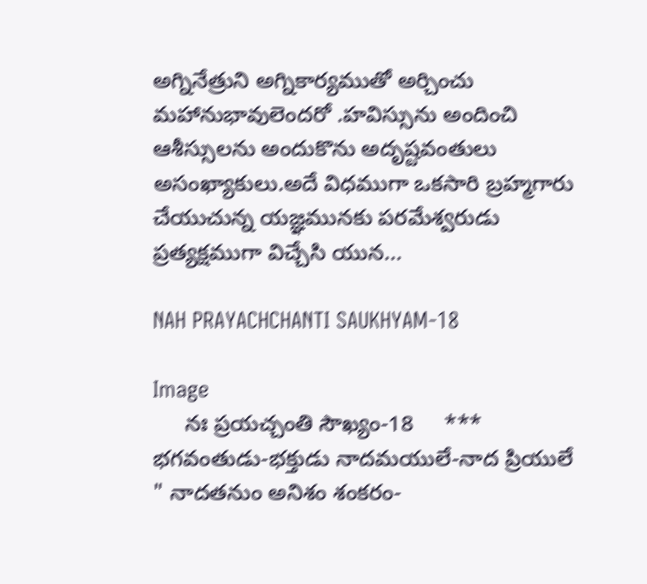అగ్నినేత్రుని అగ్నికార్యముతో అర్చించు మహానుభావులెందరో .హవిస్సును అందించి ఆశీస్సులను అందుకొను అదృష్టవంతులు అసంఖ్యాకులు.అదే విధముగా ఒకసారి బ్రహ్మగారు చేయుచున్న యజ్ఞమునకు పరమేశ్వరుడు ప్రత్యక్షముగా విచ్చేసి యున...

NAH PRAYACHCHANTI SAUKHYAM-18

Image
     నః ప్రయచ్చంతి సౌఖ్యం-18     ***   భగవంతుడు-భక్తుడు నాదమయులే-నాద ప్రియులే    " నాదతనుం అనిశం శంకరం-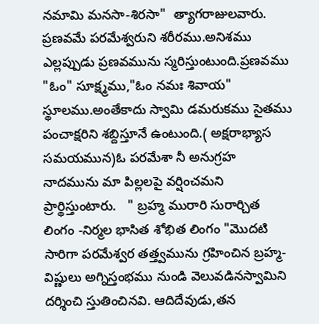నమామి మనసా-శిరసా"  త్యాగరాజులవారు.   ప్రణవమే పరమేశ్వరుని శరీరము.అనిశము ఎల్లప్పుడు ప్రణవమును స్మరిస్తుంటుంది.ప్రణవము "ఓం" సూక్ష్మము,"ఓం నమః శివాయ" స్థూలము.అంతేకాదు స్వామి డమరుకము సైతము పంచాక్షరిని శబ్దిస్తూనే ఉంటుంది.( అక్షరాభ్యాస సమయమున)ఓ పరమేశా నీ అనుగ్రహ నాదమును మా పిల్లలపై వర్షించమని ప్రార్థిస్తుంటారు.   " బ్రహ్మ మురారి సురార్చిత లింగం -నిర్మల భాసిత శోభిత లింగం "మొదటి సారిగా పరమేశ్వర తత్త్వమును గ్రహించిన బ్రహ్మ-విష్ణులు అగ్నిస్తంభము నుండి వెలువడినస్వామిని దర్శించి స్తుతించినవి. ఆదిదేవుడు,తన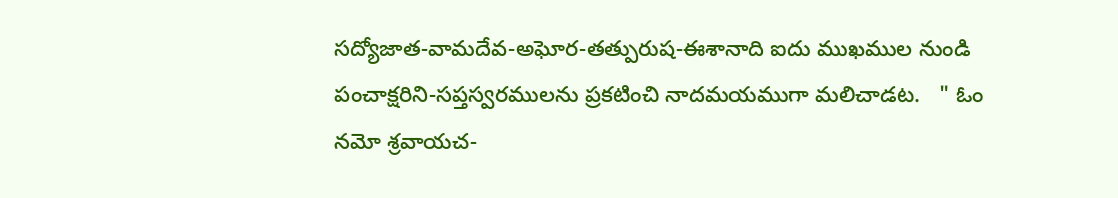సద్యోజాత-వామదేవ-అఘోర-తత్పురుష-ఈశానాది ఐదు ముఖముల నుండి పంచాక్షరిని-సప్తస్వరములను ప్రకటించి నాదమయముగా మలిచాడట.   " ఓం నమో శ్రవాయచ-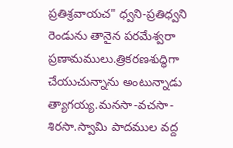ప్రతిశ్రవాయచ" ధ్వని-ప్రతిధ్వని రెండును తానైన పరమేశ్వరా ప్రణామములు.త్రికరణశుద్ధిగా చేయుచున్నాను అంటున్నాడు త్యాగయ్య.మనసా-వచసా-శిరసా.స్వామి పాదముల వద్ద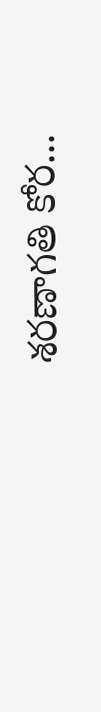శరణాగతి కోర...